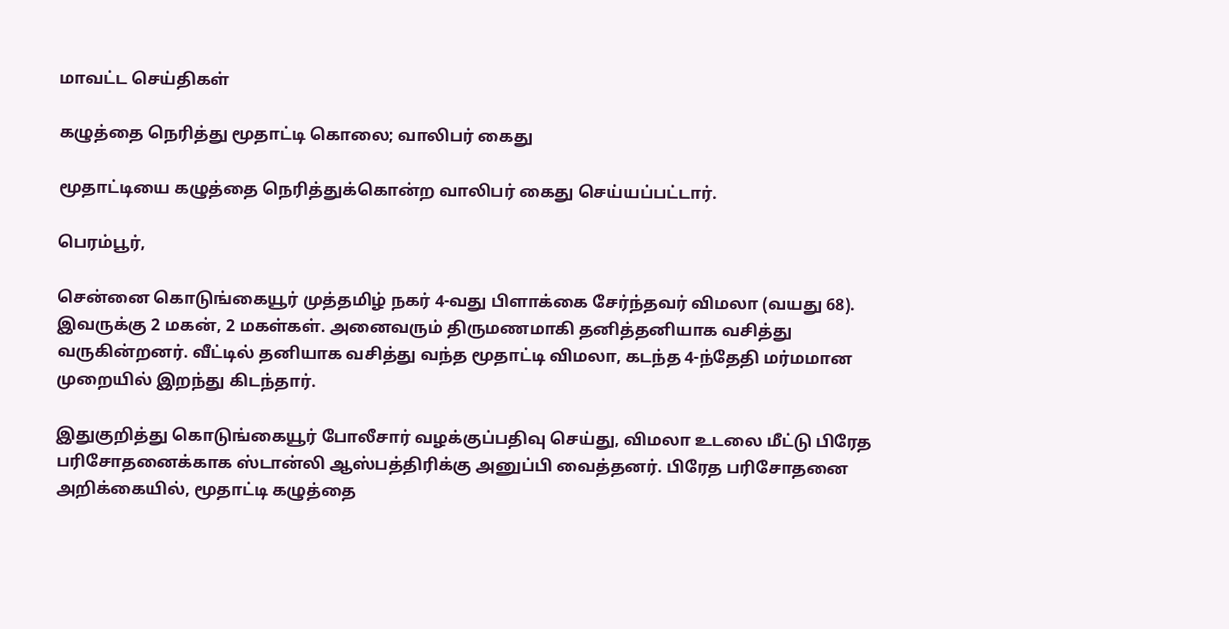மாவட்ட செய்திகள்

கழுத்தை நெரித்து மூதாட்டி கொலை; வாலிபர் கைது

மூதாட்டியை கழுத்தை நெரித்துக்கொன்ற வாலிபர் கைது செய்யப்பட்டார்.

பெரம்பூர்,

சென்னை கொடுங்கையூர் முத்தமிழ் நகர் 4-வது பிளாக்கை சேர்ந்தவர் விமலா (வயது 68). இவருக்கு 2 மகன், 2 மகள்கள். அனைவரும் திருமணமாகி தனித்தனியாக வசித்து வருகின்றனர். வீட்டில் தனியாக வசித்து வந்த மூதாட்டி விமலா, கடந்த 4-ந்தேதி மர்மமான முறையில் இறந்து கிடந்தார்.

இதுகுறித்து கொடுங்கையூர் போலீசார் வழக்குப்பதிவு செய்து, விமலா உடலை மீட்டு பிரேத பரிசோதனைக்காக ஸ்டான்லி ஆஸ்பத்திரிக்கு அனுப்பி வைத்தனர். பிரேத பரிசோதனை அறிக்கையில், மூதாட்டி கழுத்தை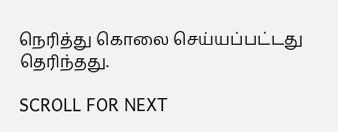நெரித்து கொலை செய்யப்பட்டது தெரிந்தது.

SCROLL FOR NEXT